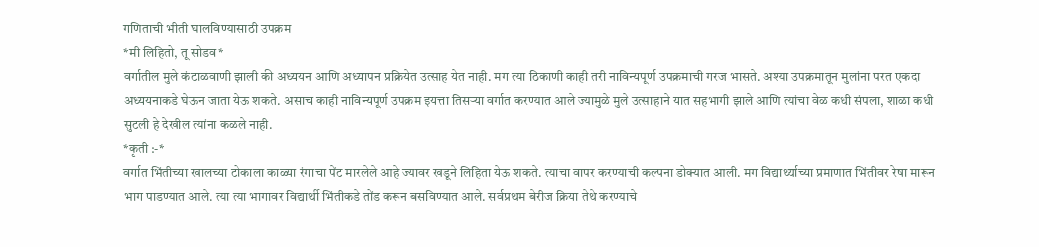गणिताची भीती घालविण्यासाठी उपक्रम
*मी लिहितो, तू सोडव*
वर्गातील मुले कंटाळवाणी झाली की अध्ययन आणि अध्यापन प्रक्रियेत उत्साह येत नाही. मग त्या ठिकाणी काही तरी नाविन्यपूर्ण उपक्रमाची गरज भासते. अश्या उपक्रमातून मुलांना परत एकदा अध्ययनाकडे घेऊन जाता येऊ शकते. असाच काही नाविन्यपूर्ण उपक्रम इयत्ता तिसऱ्या वर्गात करण्यात आले ज्यामुळे मुले उत्साहाने यात सहभागी झाले आणि त्यांचा वेळ कधी संपला, शाळा कधी सुटली हे देखील त्यांना कळले नाही.
*कृती :-*
वर्गात भिंतीच्या खालच्या टोकाला काळ्या रंगाचा पेंट मारलेले आहे ज्यावर खडूने लिहिता येऊ शकते. त्याचा वापर करण्याची कल्पना डोक्यात आली. मग विद्यार्थ्याच्या प्रमाणात भिंतीवर रेषा मारून भाग पाडण्यात आले. त्या त्या भागावर विद्यार्थी भिंतीकडे तोंड करून बसविण्यात आले. सर्वप्रथम बेरीज क्रिया तेथे करण्याचे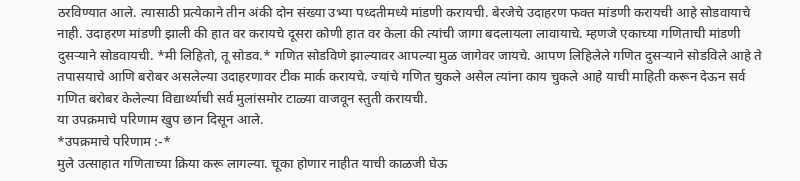ठरविण्यात आले. त्यासाठी प्रत्येकाने तीन अंकी दोन संख्या उभ्या पध्दतीमध्ये मांडणी करायची. बेरजेचे उदाहरण फक्त मांडणी करायची आहे सोडवायाचे नाही. उदाहरण मांडणी झाली की हात वर करायचे दूसरा कोणी हात वर केला की त्यांची जागा बदलायला लावायाचे. म्हणजे एकाच्या गणिताची मांडणी दुसऱ्याने सोडवायची. *मी लिहितो, तू सोडव.* गणित सोडविणे झाल्यावर आपल्या मुळ जागेवर जायचे. आपण लिहिलेले गणित दुसऱ्याने सोडविले आहे ते तपासयाचे आणि बरोबर असलेल्या उदाहरणावर टीक मार्क करायचे. ज्यांचे गणित चुकले असेल त्यांना काय चुकले आहे याची माहिती करून देऊन सर्व गणित बरोबर केलेल्या विद्यार्थ्याची सर्व मुलांसमोर टाळ्या वाजवून स्तुती करायची.
या उपक्रमाचे परिणाम खुप छान दिसून आले.
*उपक्रमाचे परिणाम :-*
मुले उत्साहात गणिताच्या क्रिया करू लागल्या. चूका होणार नाहीत याची काळजी घेऊ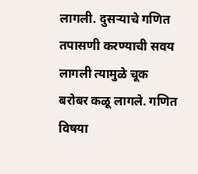लागली. दुसऱ्याचे गणित तपासणी करण्याची सवय लागली त्यामुळे चूक बरोबर कळू लागले. गणित विषया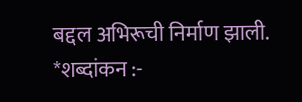बद्दल अभिरूची निर्माण झाली.
*शब्दांकन :-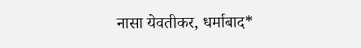नासा येवतीकर, धर्माबाद*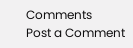Comments
Post a Comment